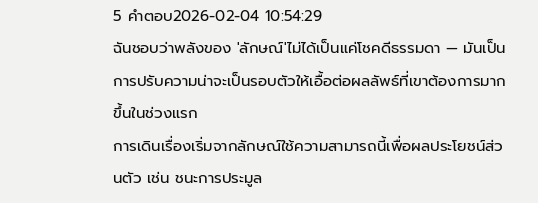5 คำตอบ2026-02-04 10:54:29
ฉันชอบว่าพลังของ 'ลักษณ์'ไม่ได้เป็นแค่โชคดีธรรมดา — มันเป็นการปรับความน่าจะเป็นรอบตัวให้เอื้อต่อผลลัพธ์ที่เขาต้องการมากขึ้นในช่วงแรก
การเดินเรื่องเริ่มจากลักษณ์ใช้ความสามารถนี้เพื่อผลประโยชน์ส่วนตัว เช่น ชนะการประมูล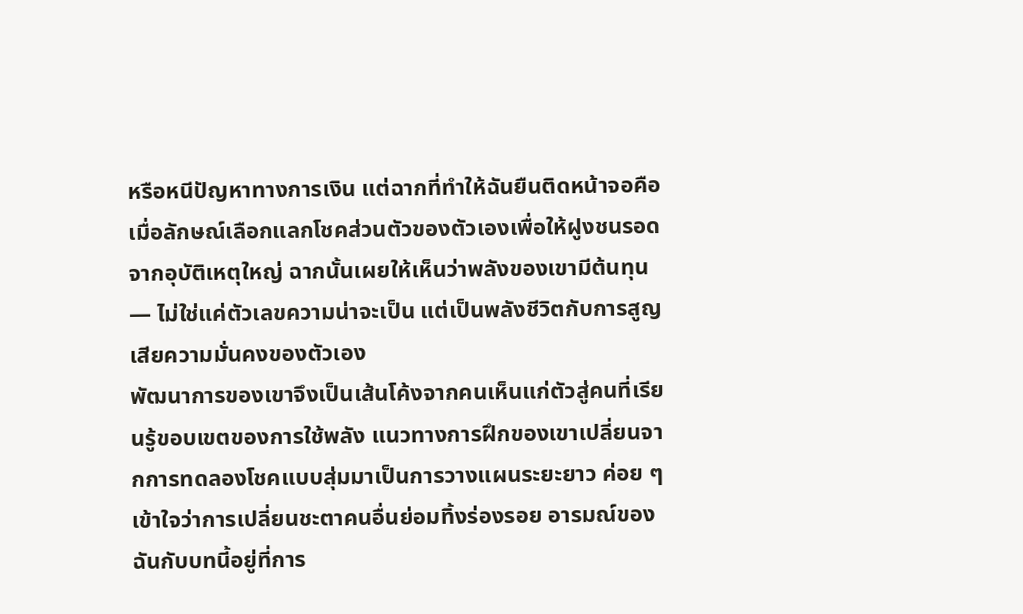หรือหนีปัญหาทางการเงิน แต่ฉากที่ทำให้ฉันยืนติดหน้าจอคือเมื่อลักษณ์เลือกแลกโชคส่วนตัวของตัวเองเพื่อให้ฝูงชนรอดจากอุบัติเหตุใหญ่ ฉากนั้นเผยให้เห็นว่าพลังของเขามีต้นทุน — ไม่ใช่แค่ตัวเลขความน่าจะเป็น แต่เป็นพลังชีวิตกับการสูญเสียความมั่นคงของตัวเอง
พัฒนาการของเขาจึงเป็นเส้นโค้งจากคนเห็นแก่ตัวสู่คนที่เรียนรู้ขอบเขตของการใช้พลัง แนวทางการฝึกของเขาเปลี่ยนจากการทดลองโชคแบบสุ่มมาเป็นการวางแผนระยะยาว ค่อย ๆ เข้าใจว่าการเปลี่ยนชะตาคนอื่นย่อมทิ้งร่องรอย อารมณ์ของฉันกับบทนี้อยู่ที่การ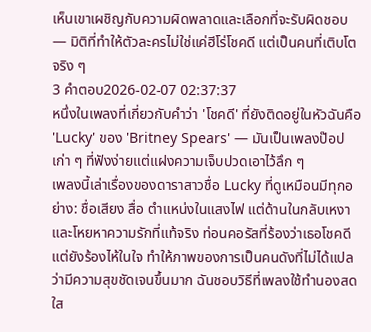เห็นเขาเผชิญกับความผิดพลาดและเลือกที่จะรับผิดชอบ — มิติที่ทำให้ตัวละครไม่ใช่แค่ฮีโร่โชคดี แต่เป็นคนที่เติบโตจริง ๆ
3 คำตอบ2026-02-07 02:37:37
หนึ่งในเพลงที่เกี่ยวกับคำว่า 'โชคดี' ที่ยังติดอยู่ในหัวฉันคือ 'Lucky' ของ 'Britney Spears' — มันเป็นเพลงป๊อปเก่า ๆ ที่ฟังง่ายแต่แฝงความเจ็บปวดเอาไว้ลึก ๆ
เพลงนี้เล่าเรื่องของดาราสาวชื่อ Lucky ที่ดูเหมือนมีทุกอย่าง: ชื่อเสียง สื่อ ตำแหน่งในแสงไฟ แต่ด้านในกลับเหงาและโหยหาความรักที่แท้จริง ท่อนคอรัสที่ร้องว่าเธอโชคดีแต่ยังร้องไห้ในใจ ทำให้ภาพของการเป็นคนดังที่ไม่ได้แปลว่ามีความสุขชัดเจนขึ้นมาก ฉันชอบวิธีที่เพลงใช้ทำนองสดใส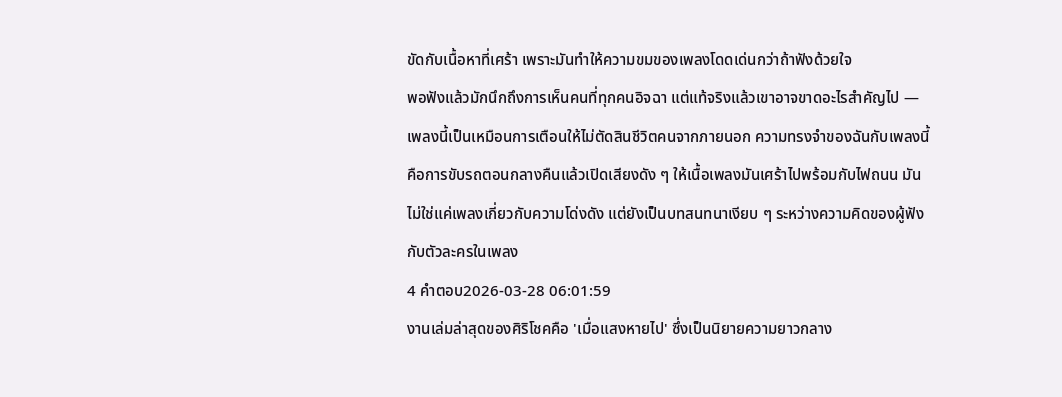ขัดกับเนื้อหาที่เศร้า เพราะมันทำให้ความขมของเพลงโดดเด่นกว่าถ้าฟังด้วยใจ
พอฟังแล้วมักนึกถึงการเห็นคนที่ทุกคนอิจฉา แต่แท้จริงแล้วเขาอาจขาดอะไรสำคัญไป — เพลงนี้เป็นเหมือนการเตือนให้ไม่ตัดสินชีวิตคนจากภายนอก ความทรงจำของฉันกับเพลงนี้คือการขับรถตอนกลางคืนแล้วเปิดเสียงดัง ๆ ให้เนื้อเพลงมันเศร้าไปพร้อมกับไฟถนน มันไม่ใช่แค่เพลงเกี่ยวกับความโด่งดัง แต่ยังเป็นบทสนทนาเงียบ ๆ ระหว่างความคิดของผู้ฟังกับตัวละครในเพลง
4 คำตอบ2026-03-28 06:01:59
งานเล่มล่าสุดของศิริโชคคือ 'เมื่อแสงหายไป' ซึ่งเป็นนิยายความยาวกลาง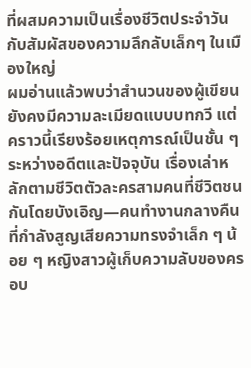ที่ผสมความเป็นเรื่องชีวิตประจำวันกับสัมผัสของความลึกลับเล็กๆ ในเมืองใหญ่
ผมอ่านแล้วพบว่าสำนวนของผู้เขียนยังคงมีความละเมียดแบบบทกวี แต่คราวนี้เรียงร้อยเหตุการณ์เป็นชั้น ๆ ระหว่างอดีตและปัจจุบัน เรื่องเล่าหลักตามชีวิตตัวละครสามคนที่ชีวิตชนกันโดยบังเอิญ—คนทำงานกลางคืนที่กำลังสูญเสียความทรงจำเล็ก ๆ น้อย ๆ หญิงสาวผู้เก็บความลับของครอบ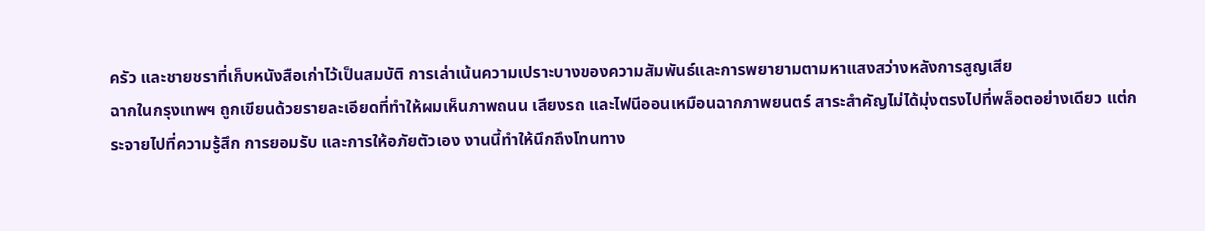ครัว และชายชราที่เก็บหนังสือเก่าไว้เป็นสมบัติ การเล่าเน้นความเปราะบางของความสัมพันธ์และการพยายามตามหาแสงสว่างหลังการสูญเสีย
ฉากในกรุงเทพฯ ถูกเขียนด้วยรายละเอียดที่ทำให้ผมเห็นภาพถนน เสียงรถ และไฟนีออนเหมือนฉากภาพยนตร์ สาระสำคัญไม่ได้มุ่งตรงไปที่พล็อตอย่างเดียว แต่กระจายไปที่ความรู้สึก การยอมรับ และการให้อภัยตัวเอง งานนี้ทำให้นึกถึงโทนทาง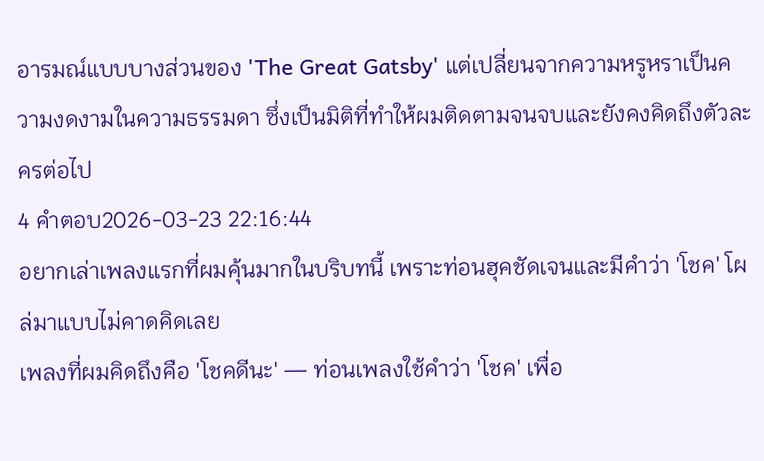อารมณ์แบบบางส่วนของ 'The Great Gatsby' แต่เปลี่ยนจากความหรูหราเป็นความงดงามในความธรรมดา ซึ่งเป็นมิติที่ทำให้ผมติดตามจนจบและยังคงคิดถึงตัวละครต่อไป
4 คำตอบ2026-03-23 22:16:44
อยากเล่าเพลงแรกที่ผมคุ้นมากในบริบทนี้ เพราะท่อนฮุคชัดเจนและมีคำว่า 'โชค' โผล่มาแบบไม่คาดคิดเลย
เพลงที่ผมคิดถึงคือ 'โชคดีนะ' — ท่อนเพลงใช้คำว่า 'โชค' เพื่อ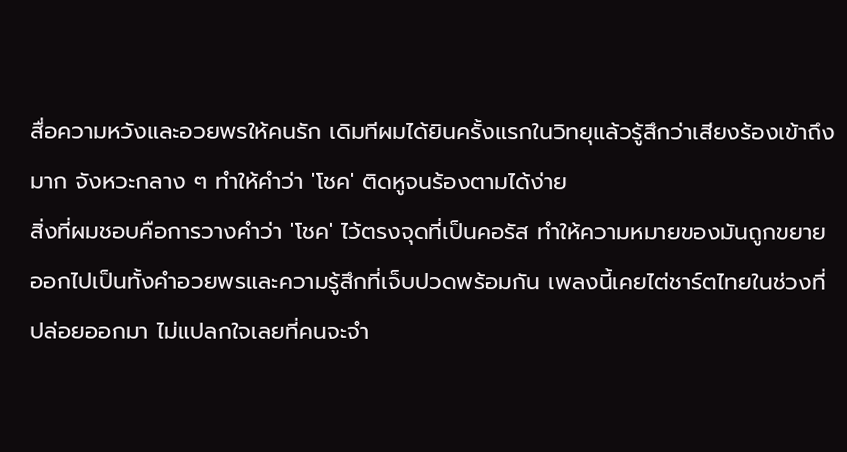สื่อความหวังและอวยพรให้คนรัก เดิมทีผมได้ยินครั้งแรกในวิทยุแล้วรู้สึกว่าเสียงร้องเข้าถึงมาก จังหวะกลาง ๆ ทำให้คำว่า 'โชค' ติดหูจนร้องตามได้ง่าย
สิ่งที่ผมชอบคือการวางคำว่า 'โชค' ไว้ตรงจุดที่เป็นคอรัส ทำให้ความหมายของมันถูกขยายออกไปเป็นทั้งคำอวยพรและความรู้สึกที่เจ็บปวดพร้อมกัน เพลงนี้เคยไต่ชาร์ตไทยในช่วงที่ปล่อยออกมา ไม่แปลกใจเลยที่คนจะจำ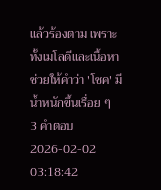แล้วร้องตาม เพราะทั้งเมโลดีและเนื้อหาช่วยให้คำว่า 'โชค' มีน้ำหนักขึ้นเรื่อย ๆ
3 คำตอบ2026-02-02 03:18:42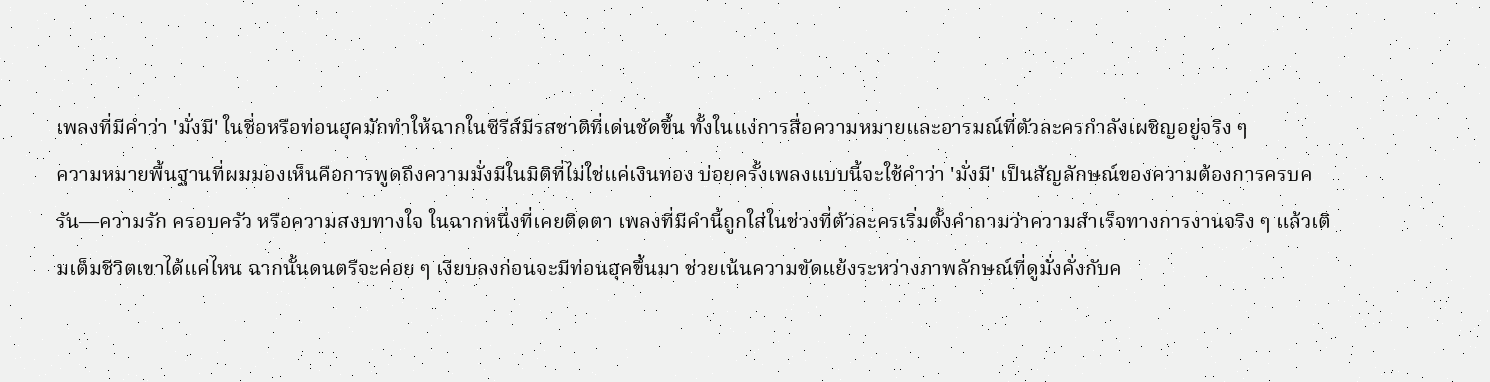เพลงที่มีคำว่า 'มั่งมี' ในชื่อหรือท่อนฮุคมักทำให้ฉากในซีรีส์มีรสชาติที่เด่นชัดขึ้น ทั้งในแง่การสื่อความหมายและอารมณ์ที่ตัวละครกำลังเผชิญอยู่จริง ๆ
ความหมายพื้นฐานที่ผมมองเห็นคือการพูดถึงความมั่งมีในมิติที่ไม่ใช่แค่เงินทอง บ่อยครั้งเพลงแบบนี้จะใช้คำว่า 'มั่งมี' เป็นสัญลักษณ์ของความต้องการครบครัน—ความรัก ครอบครัว หรือความสงบทางใจ ในฉากหนึ่งที่เคยติดตา เพลงที่มีคำนี้ถูกใส่ในช่วงที่ตัวละครเริ่มตั้งคำถามว่าความสำเร็จทางการงานจริง ๆ แล้วเติมเต็มชีวิตเขาได้แค่ไหน ฉากนั้นดนตรีจะค่อย ๆ เงียบลงก่อนจะมีท่อนฮุคขึ้นมา ช่วยเน้นความขัดแย้งระหว่างภาพลักษณ์ที่ดูมั่งคั่งกับค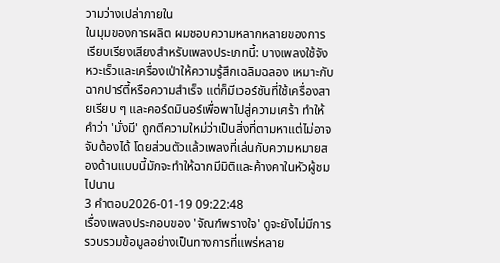วามว่างเปล่าภายใน
ในมุมของการผลิต ผมชอบความหลากหลายของการเรียบเรียงเสียงสำหรับเพลงประเภทนี้: บางเพลงใช้จังหวะเร็วและเครื่องเป่าให้ความรู้สึกเฉลิมฉลอง เหมาะกับฉากปาร์ตี้หรือความสำเร็จ แต่ก็มีเวอร์ชันที่ใช้เครื่องสายเรียบ ๆ และคอร์ดมินอร์เพื่อพาไปสู่ความเศร้า ทำให้คำว่า 'มั่งมี' ถูกตีความใหม่ว่าเป็นสิ่งที่ตามหาแต่ไม่อาจจับต้องได้ โดยส่วนตัวแล้วเพลงที่เล่นกับความหมายสองด้านแบบนี้มักจะทำให้ฉากมีมิติและค้างคาในหัวผู้ชมไปนาน
3 คำตอบ2026-01-19 09:22:48
เรื่องเพลงประกอบของ 'จัณฑ์พรางใจ' ดูจะยังไม่มีการรวบรวมข้อมูลอย่างเป็นทางการที่แพร่หลาย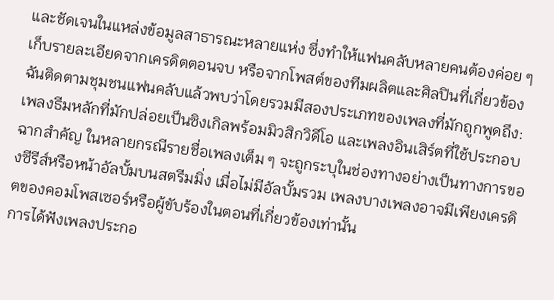และชัดเจนในแหล่งข้อมูลสาธารณะหลายแห่ง ซึ่งทำให้แฟนคลับหลายคนต้องค่อย ๆ เก็บรายละเอียดจากเครดิตตอนจบ หรือจากโพสต์ของทีมผลิตและศิลปินที่เกี่ยวข้อง
ฉันติดตามชุมชนแฟนคลับแล้วพบว่าโดยรวมมีสองประเภทของเพลงที่มักถูกพูดถึง: เพลงธีมหลักที่มักปล่อยเป็นซิงเกิลพร้อมมิวสิกวิดีโอ และเพลงอินเสิร์ตที่ใช้ประกอบฉากสำคัญ ในหลายกรณีรายชื่อเพลงเต็ม ๆ จะถูกระบุในช่องทางอย่างเป็นทางการของซีรีส์หรือหน้าอัลบั้มบนสตรีมมิ่ง เมื่อไม่มีอัลบั้มรวม เพลงบางเพลงอาจมีเพียงเครดิตของคอมโพสเซอร์หรือผู้ขับร้องในตอนที่เกี่ยวข้องเท่านั้น
การได้ฟังเพลงประกอ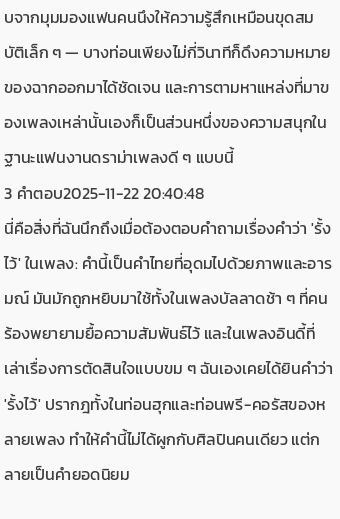บจากมุมมองแฟนคนนึงให้ความรู้สึกเหมือนขุดสมบัติเล็ก ๆ — บางท่อนเพียงไม่กี่วินาทีก็ดึงความหมายของฉากออกมาได้ชัดเจน และการตามหาแหล่งที่มาของเพลงเหล่านั้นเองก็เป็นส่วนหนึ่งของความสนุกในฐานะแฟนงานดราม่าเพลงดี ๆ แบบนี้
3 คำตอบ2025-11-22 20:40:48
นี่คือสิ่งที่ฉันนึกถึงเมื่อต้องตอบคำถามเรื่องคำว่า 'รั้งไว้' ในเพลง: คำนี้เป็นคำไทยที่อุดมไปด้วยภาพและอารมณ์ มันมักถูกหยิบมาใช้ทั้งในเพลงบัลลาดช้า ๆ ที่คนร้องพยายามยื้อความสัมพันธ์ไว้ และในเพลงอินดี้ที่เล่าเรื่องการตัดสินใจแบบขม ๆ ฉันเองเคยได้ยินคำว่า 'รั้งไว้' ปรากฎทั้งในท่อนฮุกและท่อนพรี-คอรัสของหลายเพลง ทำให้คำนี้ไม่ได้ผูกกับศิลปินคนเดียว แต่กลายเป็นคำยอดนิยม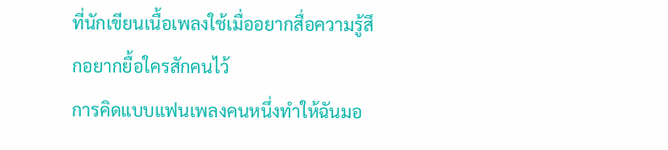ที่นักเขียนเนื้อเพลงใช้เมื่ออยากสื่อความรู้สึกอยากยื้อใครสักคนไว้
การคิดแบบแฟนเพลงคนหนึ่งทำให้ฉันมอ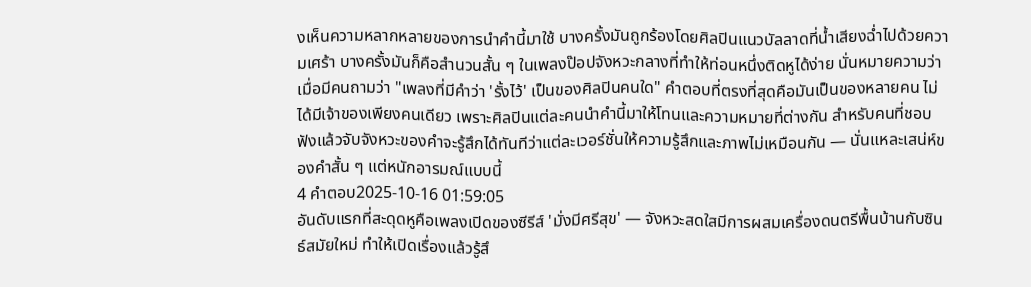งเห็นความหลากหลายของการนำคำนี้มาใช้ บางครั้งมันถูกร้องโดยศิลปินแนวบัลลาดที่น้ำเสียงฉ่ำไปด้วยความเศร้า บางครั้งมันก็คือสำนวนสั้น ๆ ในเพลงป๊อปจังหวะกลางที่ทำให้ท่อนหนึ่งติดหูได้ง่าย นั่นหมายความว่าเมื่อมีคนถามว่า "เพลงที่มีคำว่า 'รั้งไว้' เป็นของศิลปินคนใด" คำตอบที่ตรงที่สุดคือมันเป็นของหลายคน ไม่ได้มีเจ้าของเพียงคนเดียว เพราะศิลปินแต่ละคนนำคำนี้มาให้โทนและความหมายที่ต่างกัน สำหรับคนที่ชอบฟังแล้วจับจังหวะของคำจะรู้สึกได้ทันทีว่าแต่ละเวอร์ชั่นให้ความรู้สึกและภาพไม่เหมือนกัน — นั่นแหละเสน่ห์ของคำสั้น ๆ แต่หนักอารมณ์แบบนี้
4 คำตอบ2025-10-16 01:59:05
อันดับแรกที่สะดุดหูคือเพลงเปิดของซีรีส์ 'มั่งมีศรีสุข' — จังหวะสดใสมีการผสมเครื่องดนตรีพื้นบ้านกับซินธ์สมัยใหม่ ทำให้เปิดเรื่องแล้วรู้สึ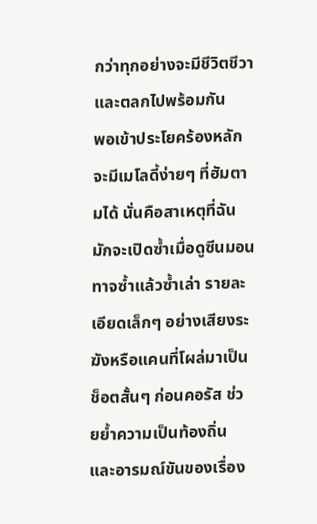กว่าทุกอย่างจะมีชีวิตชีวาและตลกไปพร้อมกัน
พอเข้าประโยคร้องหลักจะมีเมโลดี้ง่ายๆ ที่ฮัมตามได้ นั่นคือสาเหตุที่ฉันมักจะเปิดซ้ำเมื่อดูซีนมอนทาจซ้ำแล้วซ้ำเล่า รายละเอียดเล็กๆ อย่างเสียงระฆังหรือแคนที่โผล่มาเป็นช็อตสั้นๆ ก่อนคอรัส ช่วยย้ำความเป็นท้องถิ่นและอารมณ์ขันของเรื่อง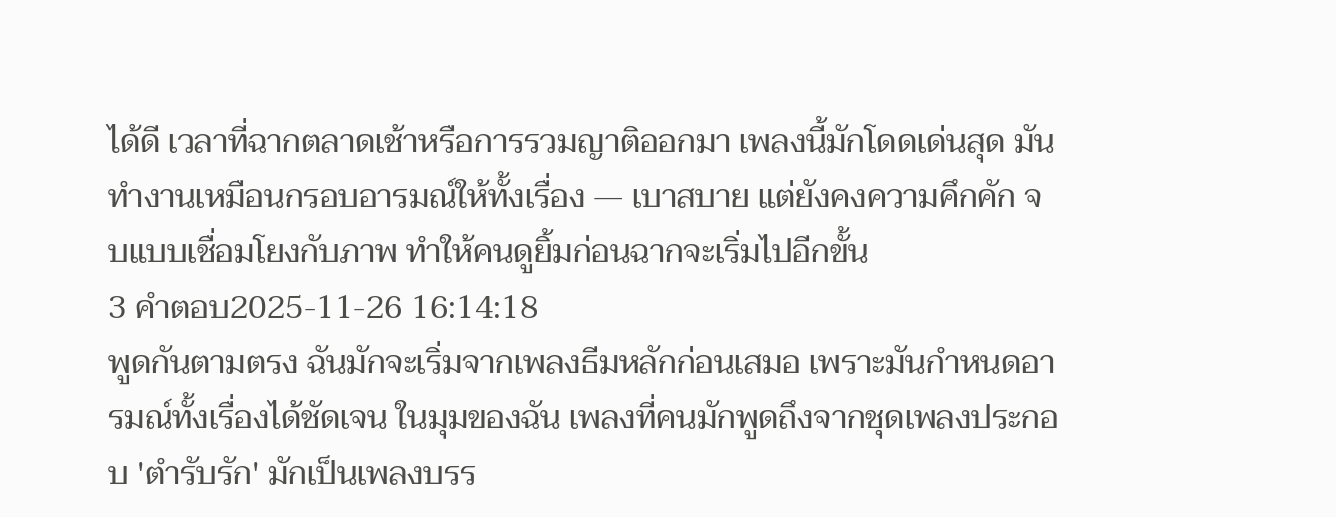ได้ดี เวลาที่ฉากตลาดเช้าหรือการรวมญาติออกมา เพลงนี้มักโดดเด่นสุด มันทำงานเหมือนกรอบอารมณ์ให้ทั้งเรื่อง — เบาสบาย แต่ยังคงความคึกคัก จบแบบเชื่อมโยงกับภาพ ทำให้คนดูยิ้มก่อนฉากจะเริ่มไปอีกขั้น
3 คำตอบ2025-11-26 16:14:18
พูดกันตามตรง ฉันมักจะเริ่มจากเพลงธีมหลักก่อนเสมอ เพราะมันกำหนดอารมณ์ทั้งเรื่องได้ชัดเจน ในมุมของฉัน เพลงที่คนมักพูดถึงจากชุดเพลงประกอบ 'ตำรับรัก' มักเป็นเพลงบรร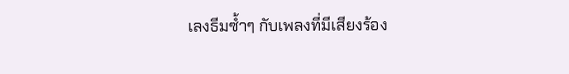เลงธีมซ้ำๆ กับเพลงที่มีเสียงร้อง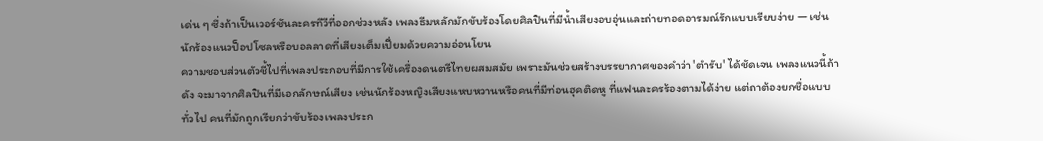เด่น ๆ ซึ่งถ้าเป็นเวอร์ชันละครทีวีที่ออกช่วงหลัง เพลงธีมหลักมักขับร้องโดยศิลปินที่มีน้ำเสียงอบอุ่นและถ่ายทอดอารมณ์รักแบบเรียบง่าย — เช่น นักร้องแนวป็อปโซลหรือบอลลาดที่เสียงเต็มเปี่ยมด้วยความอ่อนโยน
ความชอบส่วนตัวชี้ไปที่เพลงประกอบที่มีการใช้เครื่องดนตรีไทยผสมสมัย เพราะมันช่วยสร้างบรรยากาศของคำว่า 'ตำรับ' ได้ชัดเจน เพลงแนวนี้ถ้าดัง จะมาจากศิลปินที่มีเอกลักษณ์เสียง เช่นนักร้องหญิงเสียงแหบหวานหรือคนที่มีท่อนฮุคติดหู ที่แฟนละครร้องตามได้ง่าย แต่ถาต้องยกชื่อแบบทั่วไป คนที่มักถูกเรียกว่าขับร้องเพลงประก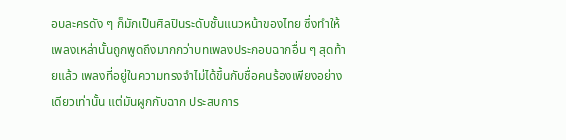อบละครดัง ๆ ก็มักเป็นศิลปินระดับชั้นแนวหน้าของไทย ซึ่งทำให้เพลงเหล่านั้นถูกพูดถึงมากกว่าบทเพลงประกอบฉากอื่น ๆ สุดท้ายแล้ว เพลงที่อยู่ในความทรงจำไม่ได้ขึ้นกับชื่อคนร้องเพียงอย่างเดียวเท่านั้น แต่มันผูกกับฉาก ประสบการ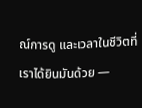ณ์การดู และเวลาในชีวิตที่เราได้ยินมันด้วย —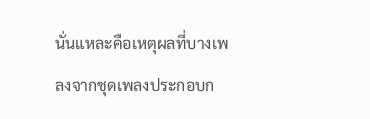นั่นแหละคือเหตุผลที่บางเพลงจากชุดเพลงประกอบก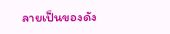ลายเป็นของดัง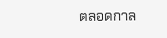ตลอดกาล